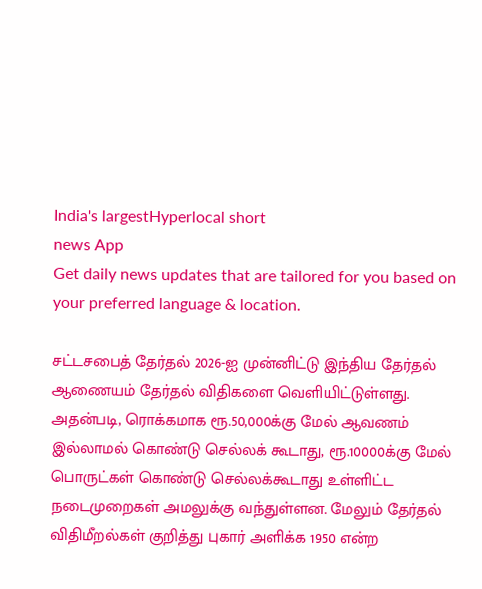India's largestHyperlocal short
news App
Get daily news updates that are tailored for you based on your preferred language & location.

சட்டசபைத் தேர்தல் 2026-ஐ முன்னிட்டு இந்திய தேர்தல் ஆணையம் தேர்தல் விதிகளை வெளியிட்டுள்ளது. அதன்படி, ரொக்கமாக ரூ.50,000க்கு மேல் ஆவணம் இல்லாமல் கொண்டு செல்லக் கூடாது, ரூ.10000க்கு மேல் பொருட்கள் கொண்டு செல்லக்கூடாது உள்ளிட்ட நடைமுறைகள் அமலுக்கு வந்துள்ளன. மேலும் தேர்தல் விதிமீறல்கள் குறித்து புகார் அளிக்க 1950 என்ற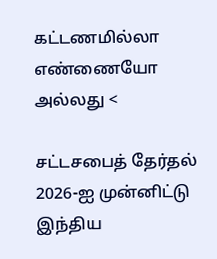கட்டணமில்லா எண்ணையோ அல்லது <

சட்டசபைத் தேர்தல் 2026-ஐ முன்னிட்டு இந்திய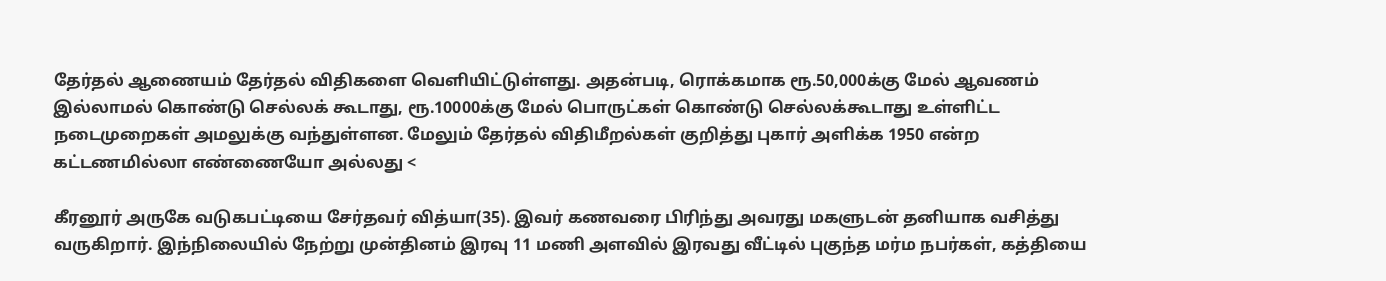தேர்தல் ஆணையம் தேர்தல் விதிகளை வெளியிட்டுள்ளது. அதன்படி, ரொக்கமாக ரூ.50,000க்கு மேல் ஆவணம் இல்லாமல் கொண்டு செல்லக் கூடாது, ரூ.10000க்கு மேல் பொருட்கள் கொண்டு செல்லக்கூடாது உள்ளிட்ட நடைமுறைகள் அமலுக்கு வந்துள்ளன. மேலும் தேர்தல் விதிமீறல்கள் குறித்து புகார் அளிக்க 1950 என்ற கட்டணமில்லா எண்ணையோ அல்லது <

கீரனூர் அருகே வடுகபட்டியை சேர்தவர் வித்யா(35). இவர் கணவரை பிரிந்து அவரது மகளுடன் தனியாக வசித்து வருகிறார். இந்நிலையில் நேற்று முன்தினம் இரவு 11 மணி அளவில் இரவது வீட்டில் புகுந்த மர்ம நபர்கள், கத்தியை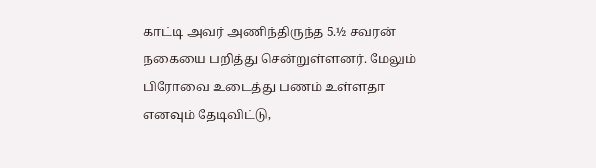காட்டி அவர் அணிந்திருந்த 5.½ சவரன் நகையை பறித்து சென்றுள்ளனர். மேலும் பிரோவை உடைத்து பணம் உள்ளதா எனவும் தேடிவிட்டு,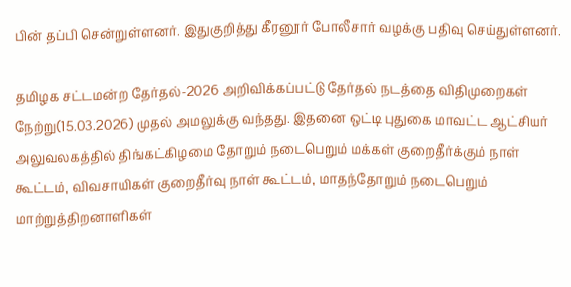பின் தப்பி சென்றுள்ளனர். இதுகுறித்து கீரனூர் போலீசார் வழக்கு பதிவு செய்துள்ளனர்.

தமிழக சட்டமன்ற தேர்தல்-2026 அறிவிக்கப்பட்டு தேர்தல் நடத்தை விதிமுறைகள் நேற்று(15.03.2026) முதல் அமலுக்கு வந்தது. இதனை ஒட்டி புதுகை மாவட்ட ஆட்சியர் அலுவலகத்தில் திங்கட்கிழமை தோறும் நடைபெறும் மக்கள் குறைதீர்க்கும் நாள் கூட்டம், விவசாயிகள் குறைதீர்வு நாள் கூட்டம், மாதந்தோறும் நடைபெறும் மாற்றுத்திறனாளிகள்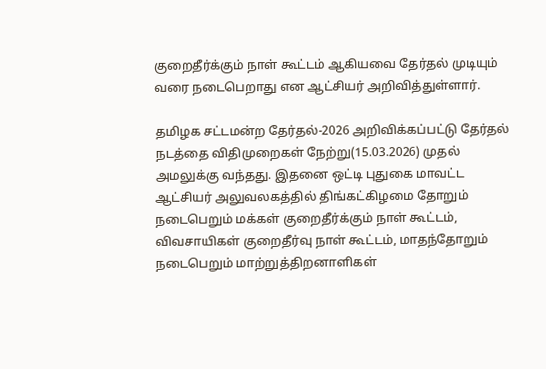குறைதீர்க்கும் நாள் கூட்டம் ஆகியவை தேர்தல் முடியும் வரை நடைபெறாது என ஆட்சியர் அறிவித்துள்ளார்.

தமிழக சட்டமன்ற தேர்தல்-2026 அறிவிக்கப்பட்டு தேர்தல் நடத்தை விதிமுறைகள் நேற்று(15.03.2026) முதல் அமலுக்கு வந்தது. இதனை ஒட்டி புதுகை மாவட்ட ஆட்சியர் அலுவலகத்தில் திங்கட்கிழமை தோறும் நடைபெறும் மக்கள் குறைதீர்க்கும் நாள் கூட்டம், விவசாயிகள் குறைதீர்வு நாள் கூட்டம், மாதந்தோறும் நடைபெறும் மாற்றுத்திறனாளிகள்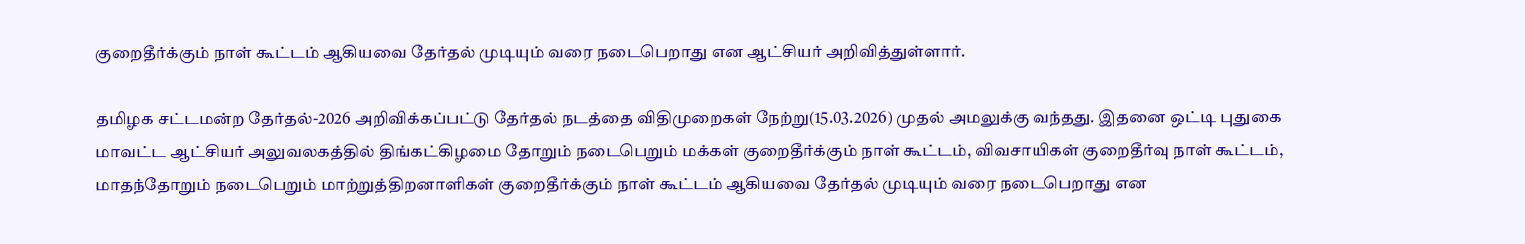குறைதீர்க்கும் நாள் கூட்டம் ஆகியவை தேர்தல் முடியும் வரை நடைபெறாது என ஆட்சியர் அறிவித்துள்ளார்.

தமிழக சட்டமன்ற தேர்தல்-2026 அறிவிக்கப்பட்டு தேர்தல் நடத்தை விதிமுறைகள் நேற்று(15.03.2026) முதல் அமலுக்கு வந்தது. இதனை ஒட்டி புதுகை மாவட்ட ஆட்சியர் அலுவலகத்தில் திங்கட்கிழமை தோறும் நடைபெறும் மக்கள் குறைதீர்க்கும் நாள் கூட்டம், விவசாயிகள் குறைதீர்வு நாள் கூட்டம், மாதந்தோறும் நடைபெறும் மாற்றுத்திறனாளிகள் குறைதீர்க்கும் நாள் கூட்டம் ஆகியவை தேர்தல் முடியும் வரை நடைபெறாது என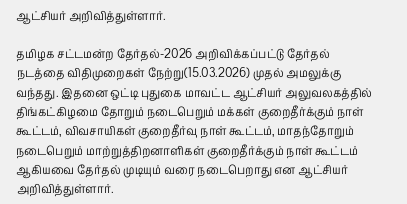ஆட்சியர் அறிவித்துள்ளார்.

தமிழக சட்டமன்ற தேர்தல்-2026 அறிவிக்கப்பட்டு தேர்தல் நடத்தை விதிமுறைகள் நேற்று(15.03.2026) முதல் அமலுக்கு வந்தது. இதனை ஒட்டி புதுகை மாவட்ட ஆட்சியர் அலுவலகத்தில் திங்கட்கிழமை தோறும் நடைபெறும் மக்கள் குறைதீர்க்கும் நாள் கூட்டம், விவசாயிகள் குறைதீர்வு நாள் கூட்டம், மாதந்தோறும் நடைபெறும் மாற்றுத்திறனாளிகள் குறைதீர்க்கும் நாள் கூட்டம் ஆகியவை தேர்தல் முடியும் வரை நடைபெறாது என ஆட்சியர் அறிவித்துள்ளார்.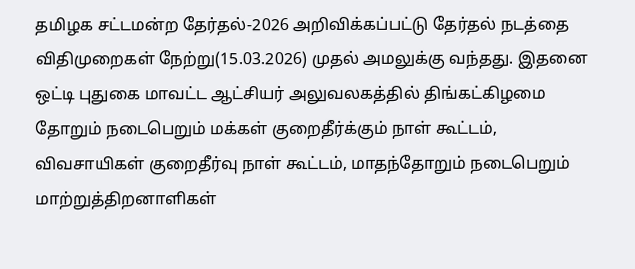தமிழக சட்டமன்ற தேர்தல்-2026 அறிவிக்கப்பட்டு தேர்தல் நடத்தை விதிமுறைகள் நேற்று(15.03.2026) முதல் அமலுக்கு வந்தது. இதனை ஒட்டி புதுகை மாவட்ட ஆட்சியர் அலுவலகத்தில் திங்கட்கிழமை தோறும் நடைபெறும் மக்கள் குறைதீர்க்கும் நாள் கூட்டம், விவசாயிகள் குறைதீர்வு நாள் கூட்டம், மாதந்தோறும் நடைபெறும் மாற்றுத்திறனாளிகள்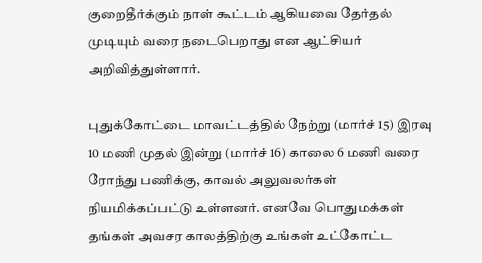குறைதீர்க்கும் நாள் கூட்டம் ஆகியவை தேர்தல் முடியும் வரை நடைபெறாது என ஆட்சியர் அறிவித்துள்ளார்.

புதுக்கோட்டை மாவட்டத்தில் நேற்று (மார்ச் 15) இரவு 10 மணி முதல் இன்று (மார்ச் 16) காலை 6 மணி வரை ரோந்து பணிக்கு, காவல் அலுவலர்கள் நியமிக்கப்பட்டு உள்ளனர். எனவே பொதுமக்கள் தங்கள் அவசர காலத்திற்கு உங்கள் உட்கோட்ட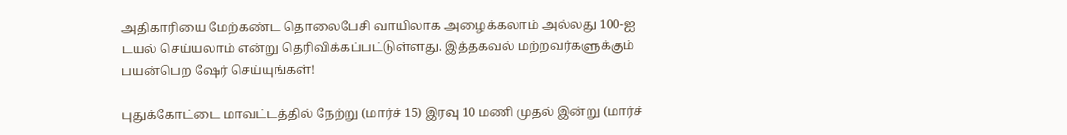அதிகாரியை மேற்கண்ட தொலைபேசி வாயிலாக அழைக்கலாம் அல்லது 100-ஐ டயல் செய்யலாம் என்று தெரிவிக்கப்பட்டுள்ளது. இத்தகவல் மற்றவர்களுக்கும் பயன்பெற ஷேர் செய்யுங்கள்!

புதுக்கோட்டை மாவட்டத்தில் நேற்று (மார்ச் 15) இரவு 10 மணி முதல் இன்று (மார்ச்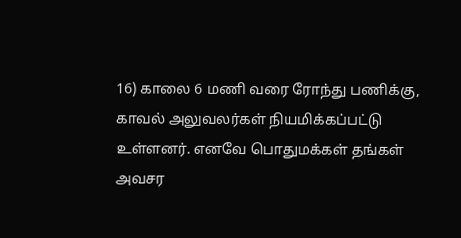16) காலை 6 மணி வரை ரோந்து பணிக்கு, காவல் அலுவலர்கள் நியமிக்கப்பட்டு உள்ளனர். எனவே பொதுமக்கள் தங்கள் அவசர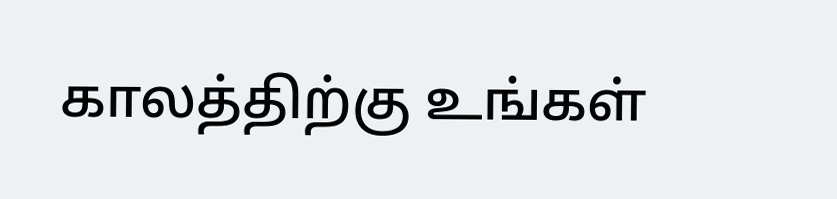காலத்திற்கு உங்கள்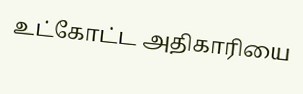உட்கோட்ட அதிகாரியை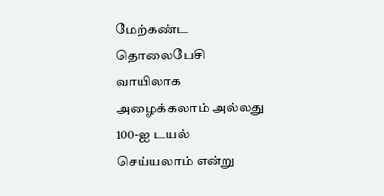மேற்கண்ட தொலைபேசி வாயிலாக அழைக்கலாம் அல்லது 100-ஐ டயல் செய்யலாம் என்று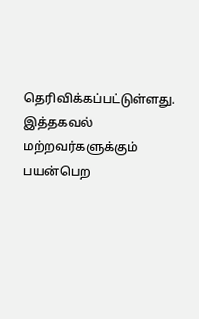தெரிவிக்கப்பட்டுள்ளது. இத்தகவல் மற்றவர்களுக்கும் பயன்பெற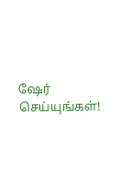ஷேர் செய்யுங்கள்!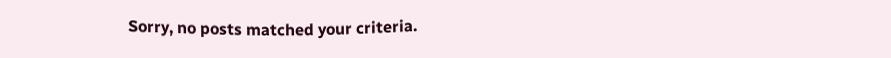Sorry, no posts matched your criteria.